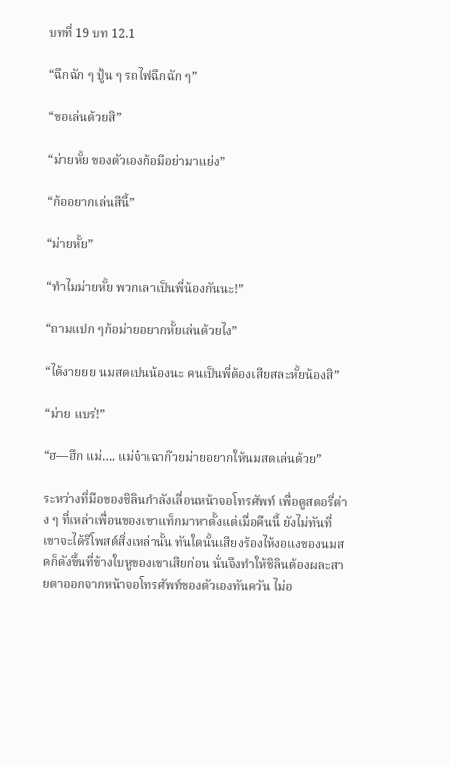บทที่ 19 บท 12.1

“ฉึกฉัก ๆ ปู้น ๆ รถไฟฉึกฉัก ๆ”

“ขอเล่นด้วยสิ”

“ม่ายหั้ย ของตัวเองก้อมีอย่ามาแย่ง”

“ก้ออยากเล่นสีนี้”

“ม่ายหั้ย”

“ทำไมม่ายหั้ย พวกเลาเป็นพี่น้องกันนะ!”

“ถามแปก ๆก้อม่ายอยากหั้ยเล่นด้วยไง”

“ได้งายยย นมสดเปนน้องนะ คนเป็นพี่ต้องเสียสละหั้ยน้องสิ”

“ม่าย แบร่!”

“ฮ—ฮึก แม่…. แม่จ๋าเฉาก๊วยม่ายอยากให้นมสดเล่นด้วย”

ระหว่างที่มือของชิลินกำลังเลื่อนหน้าจอโทรศัพท์ เพื่อดูสตอรี่ต่าง ๆ ที่เหล่าเพื่อนของเขาแท็กมาหาตั้งแต่เมื่อคืนนี้ ยังไม่ทันที่เขาจะได้รีโพสต์สิ่งเหล่านั้น ทันใดนั้นเสียงร้องไห้งอแงของนมสดก็ดังขึ้นที่ข้างใบหูของเขาเสียก่อน นั่นจึงทำให้ชิลินต้องผละสายตาออกจากหน้าจอโทรศัพท์ของตัวเองทันควัน ไม่อ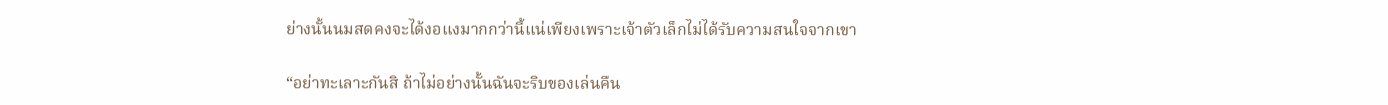ย่างนั้นนมสดคงจะได้งอแงมากกว่านี้แน่เพียงเพราะเจ้าตัวเล็กไม่ได้รับความสนใจจากเขา

“อย่าทะเลาะกันสิ ถ้าไม่อย่างนั้นฉันจะริบของเล่นคืน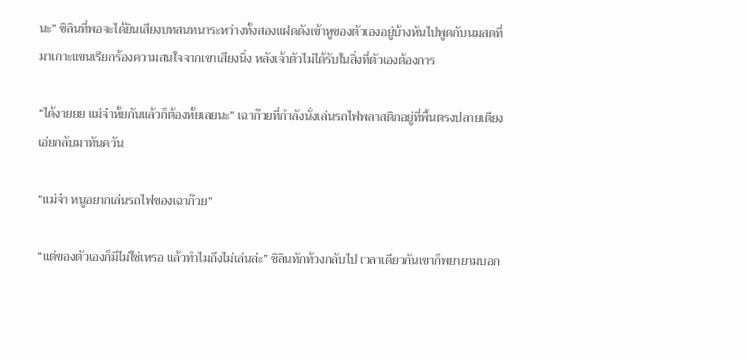นะ” ชิลินที่พอจะได้ยินเสียงบทสนทนาระหว่างทั้งสองแฝดดังเข้าหูของตัวเองอยู่บ้างหันไปพูดกับนมสดที่มาเกาะแขนเรียกร้องความสนใจจากเขาเสียงนิ่ง หลังเจ้าตัวไม่ได้รับในสิ่งที่ตัวเองต้องการ

“ได้งายยย แม่จ๋าหั้ยกันแล้วก็ต้องหั้ยเลยนะ” เฉาก๊วยที่กำลังนั่งเล่นรถไฟพลาสติกอยู่ที่พื้นตรงปลายเตียงเอ่ยกลับมาทันควัน

“แม่จ๋า หนูอยากเล่นรถไฟของเฉาก๊วย”

“แต่ของตัวเองก็มีไม่ใช่เหรอ แล้วทำไมถึงไม่เล่นล่ะ” ชิลินทักท้วงกลับไป เวลาเดียวกันเขาก็พยายามบอก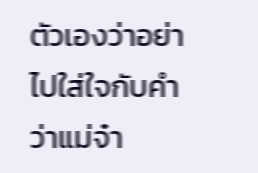ตัวเองว่าอย่าไปใส่ใจกับคำว่าแม่จ๋า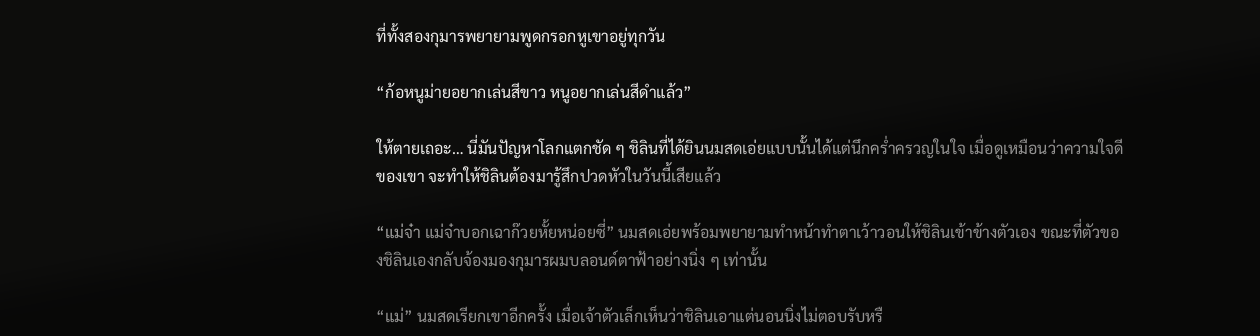ที่ทั้งสองกุมารพยายามพูดกรอกหูเขาอยู่ทุกวัน

“ก้อหนูม่ายอยากเล่นสีขาว หนูอยากเล่นสีดำแล้ว”

ให้ตายเถอะ… นี่มันปัญหาโลกแตกชัด ๆ ชิลินที่ได้ยินนมสดเอ่ยแบบนั้นได้แต่นึกคร่ำครวญในใจ เมื่อดูเหมือนว่าความใจดีของเขา จะทำให้ชิลินต้องมารู้สึกปวดหัวในวันนี้เสียแล้ว

“แม่จ๋า แม่จ๋าบอกเฉาก๊วยหั้ยหน่อยซี่” นมสดเอ่ยพร้อมพยายามทำหน้าทำตาเว้าวอนให้ชิลินเข้าข้างตัวเอง ขณะที่ตัวของชิลินเองกลับจ้องมองกุมารผมบลอนด์ตาฟ้าอย่างนิ่ง ๆ เท่านั้น

“แม่” นมสดเรียกเขาอีกครั้ง เมื่อเจ้าตัวเล็กเห็นว่าชิลินเอาแต่นอนนิ่งไม่ตอบรับหรื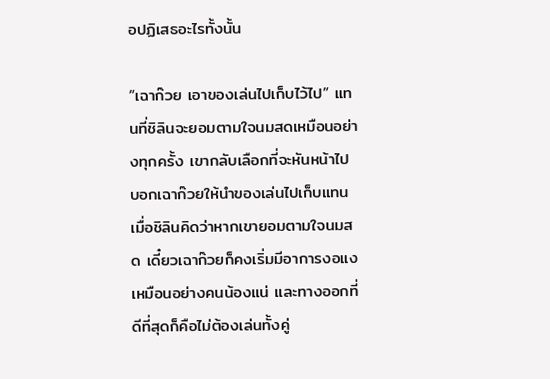อปฏิเสธอะไรทั้งนั้น

“เฉาก๊วย เอาของเล่นไปเก็บไว้ไป” แทนที่ชิลินจะยอมตามใจนมสดเหมือนอย่างทุกครั้ง เขากลับเลือกที่จะหันหน้าไปบอกเฉาก๊วยให้นำของเล่นไปเก็บแทน เมื่อชิลินคิดว่าหากเขายอมตามใจนมสด เดี๋ยวเฉาก๊วยก็คงเริ่มมีอาการงอแงเหมือนอย่างคนน้องแน่ และทางออกที่ดีที่สุดก็คือไม่ต้องเล่นทั้งคู่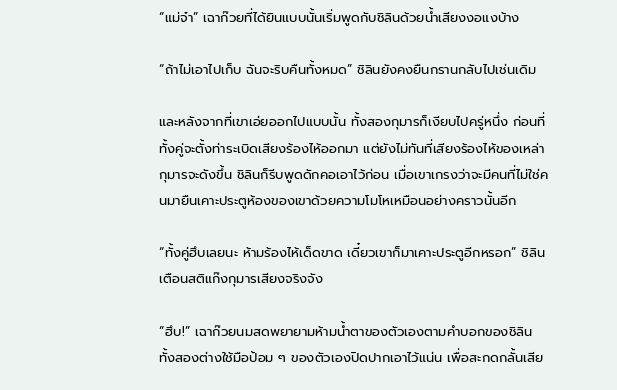“แม่จ๋า” เฉาก๊วยที่ได้ยินแบบนั้นเริ่มพูดกับชิลินด้วยน้ำเสียงงอแงบ้าง

“ถ้าไม่เอาไปเก็บ ฉันจะริบคืนทั้งหมด” ชิลินยังคงยืนกรานกลับไปเช่นเดิม

และหลังจากที่เขาเอ่ยออกไปแบบนั้น ทั้งสองกุมารก็เงียบไปครู่หนึ่ง ก่อนที่ทั้งคู่จะตั้งท่าระเบิดเสียงร้องไห้ออกมา แต่ยังไม่ทันที่เสียงร้องไห้ของเหล่ากุมารจะดังขึ้น ชิลินก็รีบพูดดักคอเอาไว้ก่อน เมื่อเขาเกรงว่าจะมีคนที่ไม่ใช่คนมายืนเคาะประตูห้องของเขาด้วยความโมโหเหมือนอย่างคราวนั้นอีก

“ทั้งคู่ฮึบเลยนะ ห้ามร้องไห้เด็ดขาด เดี๋ยวเขาก็มาเคาะประตูอีกหรอก” ชิลินเตือนสติแก๊งกุมารเสียงจริงจัง

“ฮึบ!” เฉาก๊วยนมสดพยายามห้ามน้ำตาของตัวเองตามคำบอกของชิลิน ทั้งสองต่างใช้มือป้อม ๆ ของตัวเองปิดปากเอาไว้แน่น เพื่อสะกดกลั้นเสีย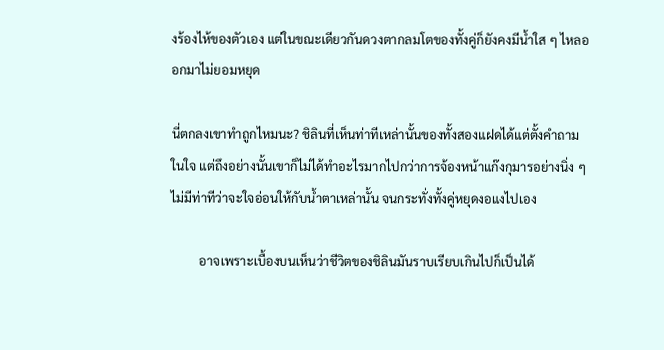งร้องไห้ของตัวเอง แต่ในขณะเดียวกันดวงตากลมโตของทั้งคู่ก็ยังคงมีน้ำใส ๆ ไหลออกมาไม่ยอมหยุด

นี่ตกลงเขาทำถูกไหมนะ? ชิลินที่เห็นท่าทีเหล่านั้นของทั้งสองแฝดได้แต่ตั้งคำถามในใจ แต่ถึงอย่างนั้นเขาก็ไม่ได้ทำอะไรมากไปกว่าการจ้องหน้าแก๊งกุมารอย่างนิ่ง ๆ ไม่มีท่าทีว่าจะใจอ่อนให้กับน้ำตาเหล่านั้น จนกระทั่งทั้งคู่หยุดงอแงไปเอง

         อาจเพราะเบื้องบนเห็นว่าชีวิตของชิลินมันราบเรียบเกินไปก็เป็นได้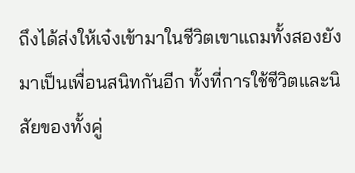ถึงได้ส่งให้เจ๋งเข้ามาในชีวิตเขาแถมทั้งสองยังมาเป็นเพื่อนสนิทกันอีก ทั้งที่การใช้ชีวิตและนิสัยของทั้งคู่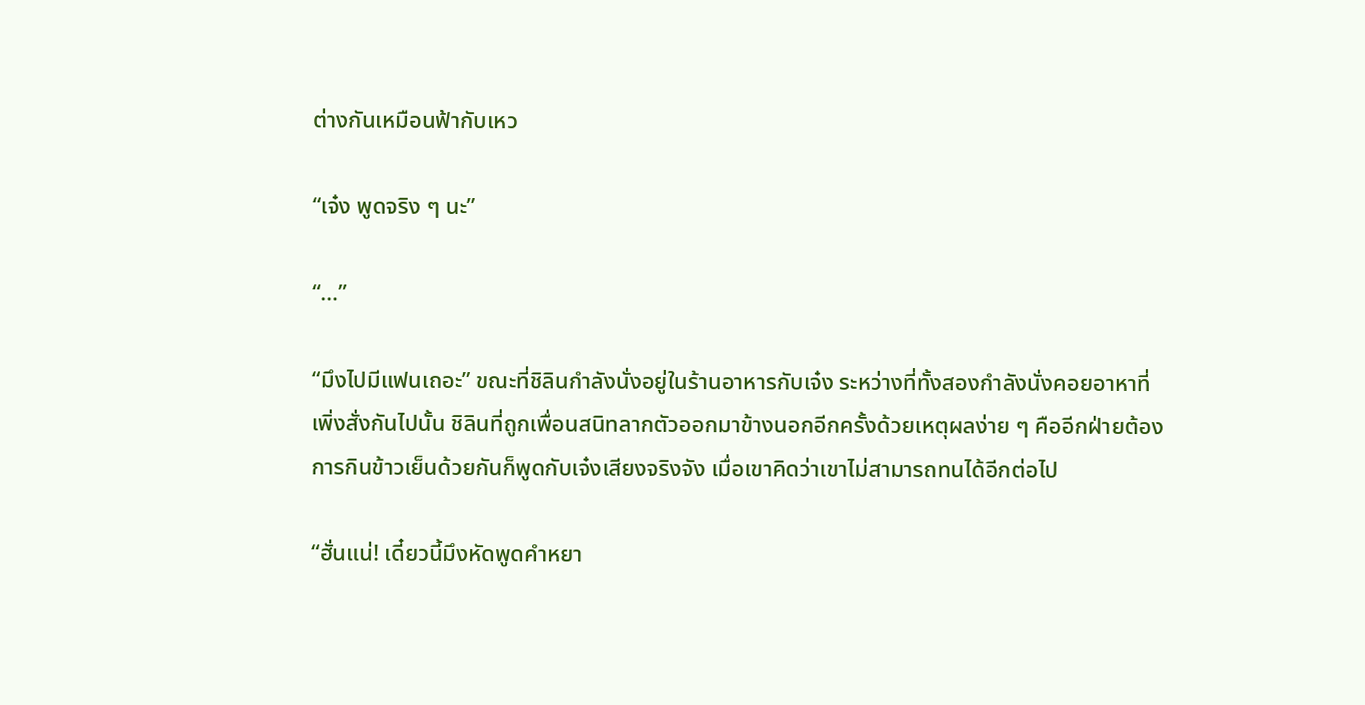ต่างกันเหมือนฟ้ากับเหว

“เจ๋ง พูดจริง ๆ นะ”

“…”

“มึงไปมีแฟนเถอะ” ขณะที่ชิลินกำลังนั่งอยู่ในร้านอาหารกับเจ๋ง ระหว่างที่ทั้งสองกำลังนั่งคอยอาหาที่เพิ่งสั่งกันไปนั้น ชิลินที่ถูกเพื่อนสนิทลากตัวออกมาข้างนอกอีกครั้งด้วยเหตุผลง่าย ๆ คืออีกฝ่ายต้องการกินข้าวเย็นด้วยกันก็พูดกับเจ๋งเสียงจริงจัง เมื่อเขาคิดว่าเขาไม่สามารถทนได้อีกต่อไป

“ฮั่นแน่! เดี๋ยวนี้มึงหัดพูดคำหยา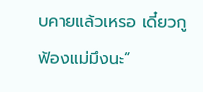บคายแล้วเหรอ เดี๋ยวกูฟ้องแม่มึงนะ”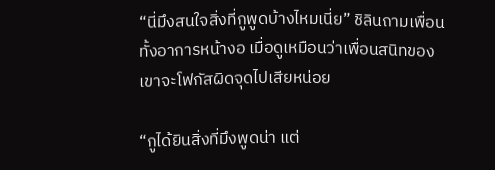“นี่มึงสนใจสิ่งที่กูพูดบ้างไหมเนี่ย” ชิลินถามเพื่อนทั้งอาการหน้างอ เมื่อดูเหมือนว่าเพื่อนสนิทของเขาจะโฟกัสผิดจุดไปเสียหน่อย

“กูได้ยินสิ่งที่มึงพูดน่า แต่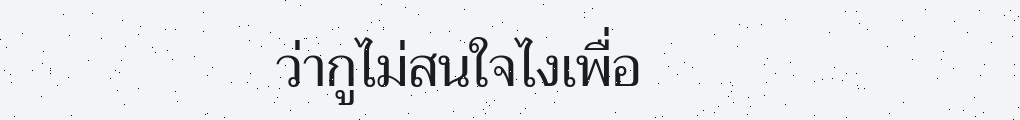ว่ากูไม่สนใจไงเพื่อ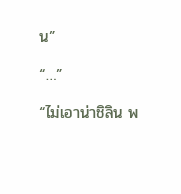น”

“…”

“ไม่เอาน่าชิลิน พ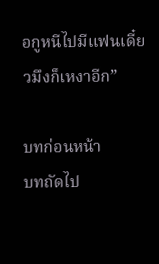อกูหนีไปมีแฟนเดี๋ยวมึงก็เหงาอีก”

บทก่อนหน้า
บทถัดไป